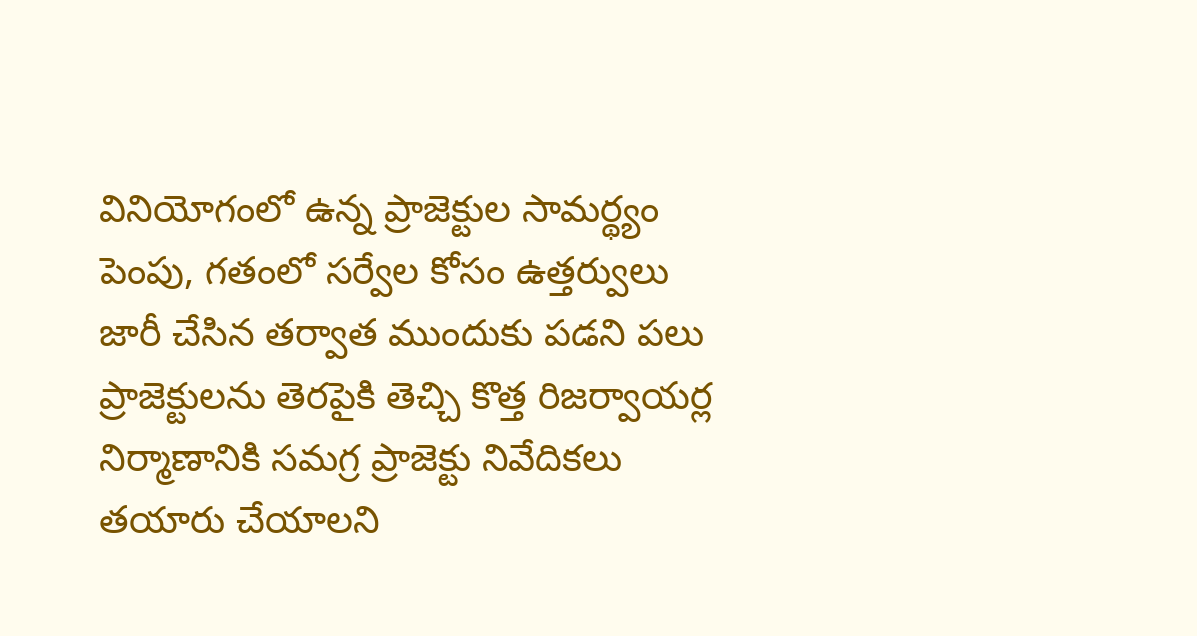వినియోగంలో ఉన్న ప్రాజెక్టుల సామర్థ్యం పెంపు, గతంలో సర్వేల కోసం ఉత్తర్వులు జారీ చేసిన తర్వాత ముందుకు పడని పలు ప్రాజెక్టులను తెరపైకి తెచ్చి కొత్త రిజర్వాయర్ల నిర్మాణానికి సమగ్ర ప్రాజెక్టు నివేదికలు తయారు చేయాలని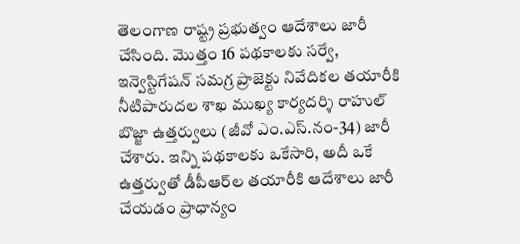తెలంగాణ రాష్ట్ర ప్రభుత్వం ఆదేశాలు జారీ చేసింది. మొత్తం 16 పథకాలకు సర్వే, ఇన్వెస్టిగేషన్‌ సమగ్ర ప్రాజెక్టు నివేదికల తయారీకి నీటిపారుదల శాఖ ముఖ్య కార్యదర్శి రాహుల్‌ బొజ్జా ఉత్తర్వులు (జీవో ఎం.ఎస్‌.నం-34) జారీ చేశారు. ఇన్ని పథకాలకు ఒకేసారి, అదీ ఒకే ఉత్తర్వుతో డీపీఆర్‌ల తయారీకి ఆదేశాలు జారీ చేయడం ప్రాధాన్యం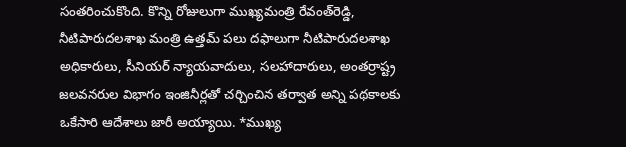సంతరించుకొంది. కొన్ని రోజులుగా ముఖ్యమంత్రి రేవంత్‌రెడ్డి, నీటిపారుదలశాఖ మంత్రి ఉత్తమ్‌ పలు దఫాలుగా నీటిపారుదలశాఖ అధికారులు, సీనియర్‌ న్యాయవాదులు, సలహాదారులు, అంతర్రాష్ట్ర జలవనరుల విభాగం ఇంజినీర్లతో చర్చించిన తర్వాత అన్ని పథకాలకు ఒకేసారి ఆదేశాలు జారీ అయ్యాయి. *ముఖ్య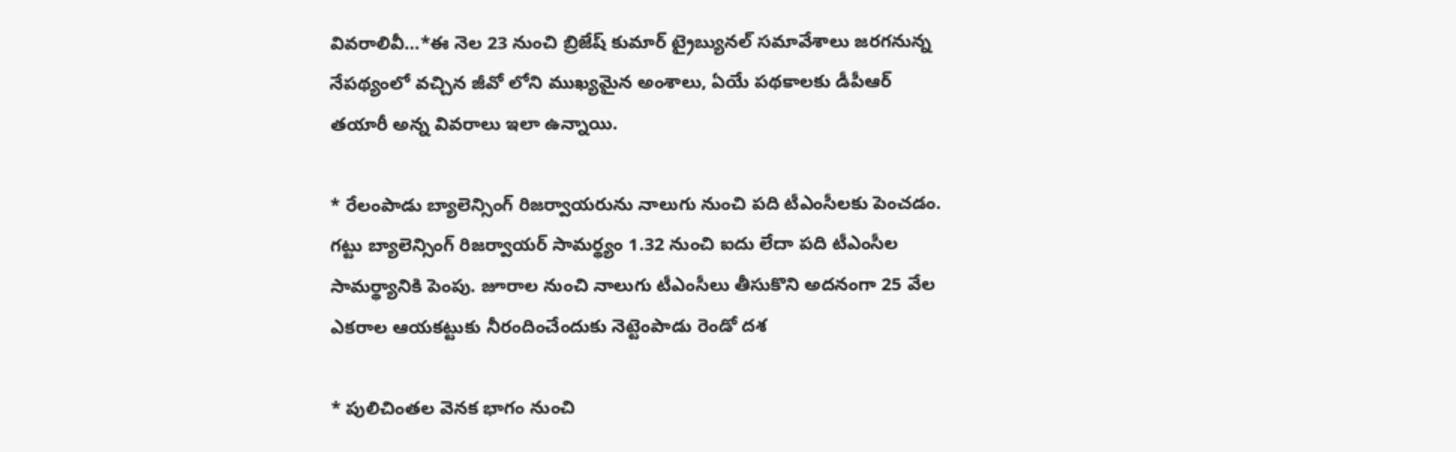వివరాలివీ…*ఈ నెల 23 నుంచి బ్రిజేష్‌ కుమార్‌ ట్రైబ్యునల్‌ సమావేశాలు జరగనున్న నేపథ్యంలో వచ్చిన జీవో లోని ముఖ్యమైన అంశాలు, ఏయే పథకాలకు డీపీఆర్‌ తయారీ అన్న వివరాలు ఇలా ఉన్నాయి.

* రేలంపాడు బ్యాలెన్సింగ్‌ రిజర్వాయరును నాలుగు నుంచి పది టీఎంసీలకు పెంచడం. గట్టు బ్యాలెన్సింగ్‌ రిజర్వాయర్‌ సామర్థ్యం 1.32 నుంచి ఐదు లేదా పది టీఎంసీల సామర్థ్యానికి పెంపు. జూరాల నుంచి నాలుగు టీఎంసీలు తీసుకొని అదనంగా 25 వేల ఎకరాల ఆయకట్టుకు నీరందించేందుకు నెట్టెంపాడు రెండో దశ

* పులిచింతల వెనక భాగం నుంచి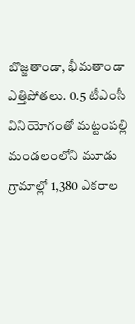బొజ్జతాండా, భీమతాండా ఎత్తిపోతలు. 0.5 టీఎంసీ వినియోగంతో మట్టంపల్లి మండలంలోని మూడు గ్రామాల్లో 1,380 ఎకరాల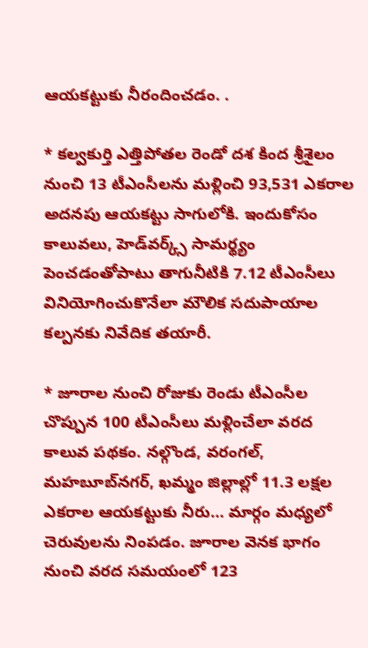ఆయకట్టుకు నీరందించడం. .

* కల్వకుర్తి ఎత్తిపోతల రెండో దశ కింద శ్రీశైలం నుంచి 13 టీఎంసీలను మళ్లించి 93,531 ఎకరాల అదనపు ఆయకట్టు సాగులోకి. ఇందుకోసం కాలువలు, హెడ్‌వర్క్స్‌ సామర్థ్యం పెంచడంతోపాటు తాగునీటికి 7.12 టీఎంసీలు వినియోగించుకొనేలా మౌలిక సదుపాయాల కల్పనకు నివేదిక తయారీ.

* జూరాల నుంచి రోజుకు రెండు టీఎంసీల చొప్పున 100 టీఎంసీలు మళ్లించేలా వరద కాలువ పథకం. నల్గొండ, వరంగల్‌, మహబూబ్‌నగర్‌, ఖమ్మం జిల్లాల్లో 11.3 లక్షల ఎకరాల ఆయకట్టుకు నీరు… మార్గం మధ్యలో చెరువులను నింపడం. జూరాల వెనక భాగం నుంచి వరద సమయంలో 123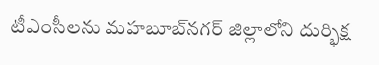టీఎంసీలను మహబూబ్‌నగర్‌ జిల్లాలోని దుర్భిక్ష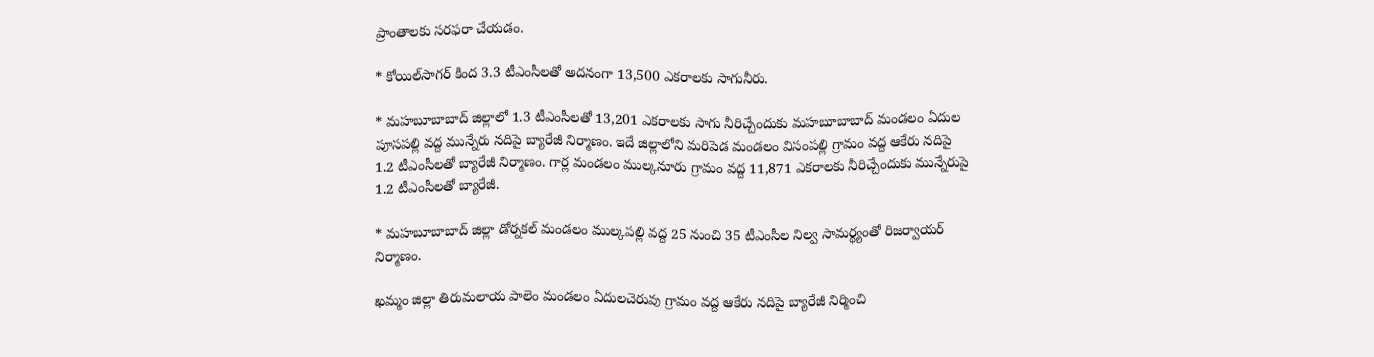ప్రాంతాలకు సరఫరా చేయడం.

* కోయిల్‌సాగర్‌ కింద 3.3 టీఎంసీలతో అదనంగా 13,500 ఎకరాలకు సాగునీరు.

* మహబూబాబాద్‌ జిల్లాలో 1.3 టీఎంసీలతో 13,201 ఎకరాలకు సాగు నీరిచ్చేందుకు మహబూబాబాద్‌ మండలం ఏదుల పూసపల్లి వద్ద మున్నేరు నదిపై బ్యారేజీ నిర్మాణం. ఇదే జిల్లాలోని మరిపెడ మండలం విసంపల్లి గ్రామం వద్ద ఆకేరు నదిపై 1.2 టీఎంసీలతో బ్యారేజీ నిర్మాణం. గార్ల మండలం ముల్కనూరు గ్రామం వద్ద 11,871 ఎకరాలకు నీరిచ్చేందుకు మున్నేరుపై 1.2 టీఎంసీలతో బ్యారేజీ.

* మహబూబాబాద్‌ జిల్లా డోర్నకల్‌ మండలం ముల్కపల్లి వద్ద 25 నుంచి 35 టీఎంసీల నిల్వ సామర్థ్యంతో రిజర్వాయర్‌ నిర్మాణం.

ఖమ్మం జిల్లా తిరుమలాయ పాలెం మండలం ఏదులచెరువు గ్రామం వద్ద ఆకేరు నదిపై బ్యారేజీ నిర్మించి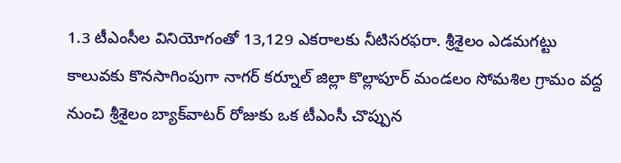1.3 టీఎంసీల వినియోగంతో 13,129 ఎకరాలకు నీటిసరఫరా. శ్రీశైలం ఎడమగట్టు కాలువకు కొనసాగింపుగా నాగర్‌ కర్నూల్‌ జిల్లా కొల్లాపూర్‌ మండలం సోమశిల గ్రామం వద్ద నుంచి శ్రీశైలం బ్యాక్‌వాటర్‌ రోజుకు ఒక టీఎంసీ చొప్పున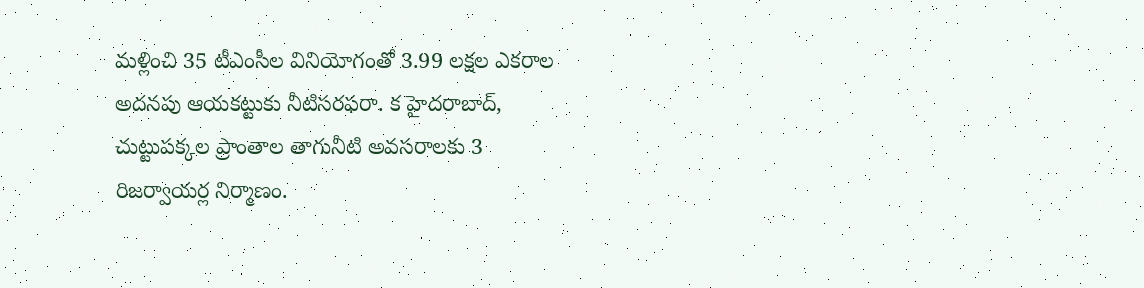మళ్లించి 35 టీఎంసీల వినియోగంతో 3.99 లక్షల ఎకరాల అదనపు ఆయకట్టుకు నీటిసరఫరా. క హైదరాబాద్‌, చుట్టుపక్కల ప్రాంతాల తాగునీటి అవసరాలకు 3 రిజర్వాయర్ల నిర్మాణం.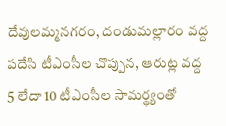దేవులమ్మనగరం, దండుమల్లారం వద్ద పదేసి టీఎంసీల చొప్పున, ఆరుట్ల వద్ద 5 లేదా 10 టీఎంసీల సామర్థ్యంతో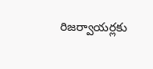రిజర్వాయర్లకు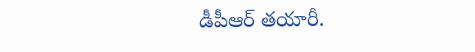డీపీఆర్‌ తయారీ.